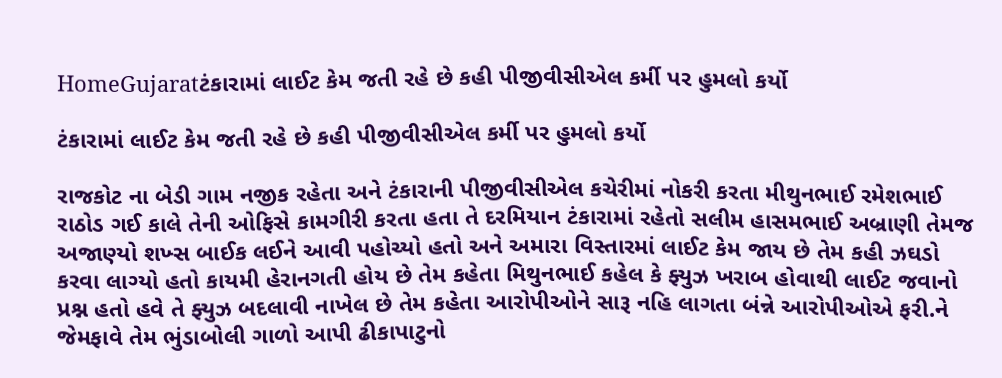HomeGujaratટંકારામાં લાઈટ કેમ જતી રહે છે કહી પીજીવીસીએલ કર્મી પર હુમલો કર્યો

ટંકારામાં લાઈટ કેમ જતી રહે છે કહી પીજીવીસીએલ કર્મી પર હુમલો કર્યો

રાજકોટ ના બેડી ગામ નજીક રહેતા અને ટંકારાની પીજીવીસીએલ કચેરીમાં નોકરી કરતા મીથુનભાઈ રમેશભાઈ રાઠોડ ગઈ કાલે તેની ઓફિસે કામગીરી કરતા હતા તે દરમિયાન ટંકારામાં રહેતો સલીમ હાસમભાઈ અબ્રાણી તેમજ અજાણ્યો શખ્સ બાઈક લઈને આવી પહોચ્યો હતો અને અમારા વિસ્તારમાં લાઈટ કેમ જાય છે તેમ કહી ઝઘડો કરવા લાગ્યો હતો કાયમી હેરાનગતી હોય છે તેમ કહેતા મિથુનભાઈ કહેલ કે ફ્યુઝ ખરાબ હોવાથી લાઈટ જવાનો પ્રશ્ન હતો હવે તે ફ્યુઝ બદલાવી નાખેલ છે તેમ કહેતા આરોપીઓને સારૂ નહિ લાગતા બંન્ને આરોપીઓએ ફરી.ને જેમફાવે તેમ ભુંડાબોલી ગાળો આપી ઢીકાપાટુનો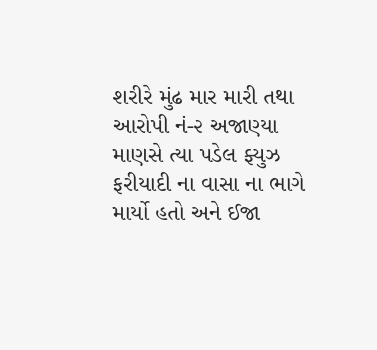શરીરે મુંઢ માર મારી તથા આરોપી નં-૨ અજાણ્યા માણસે ત્યા પડેલ ફ્યુઝ ફરીયાદી ના વાસા ના ભાગે માર્યો હતો અને ઈજા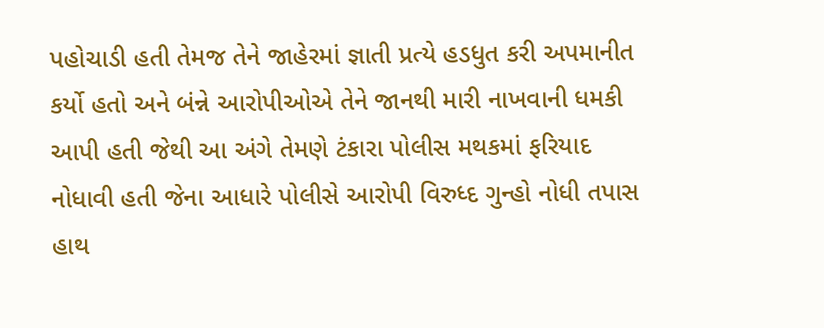પહોચાડી હતી તેમજ તેને જાહેરમાં જ્ઞાતી પ્રત્યે હડધુત કરી અપમાનીત કર્યો હતો અને બંન્ને આરોપીઓએ તેને જાનથી મારી નાખવાની ધમકી આપી હતી જેથી આ અંગે તેમણે ટંકારા પોલીસ મથકમાં ફરિયાદ નોધાવી હતી જેના આધારે પોલીસે આરોપી વિરુધ્દ ગુન્હો નોધી તપાસ હાથ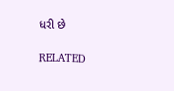ધરી છે

RELATED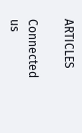ARTICLES

Connected us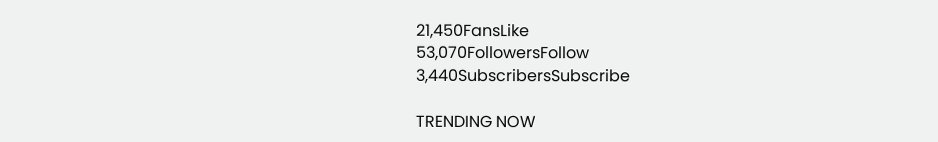21,450FansLike
53,070FollowersFollow
3,440SubscribersSubscribe

TRENDING NOW